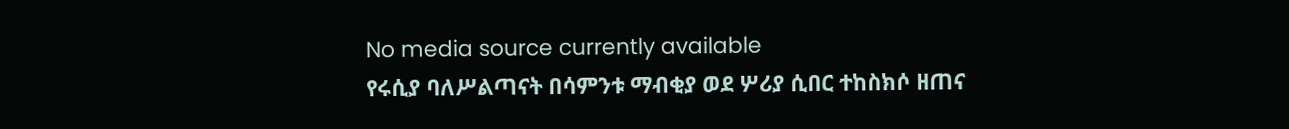No media source currently available
የሩሲያ ባለሥልጣናት በሳምንቱ ማብቂያ ወደ ሦሪያ ሲበር ተከስክሶ ዘጠና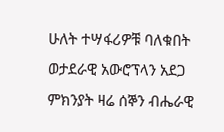ሁለት ተሣፋሪዎቹ ባለቁበት ወታደራዊ አውሮፕላን አደጋ ምክንያት ዛሬ ሰኞን ብሔራዊ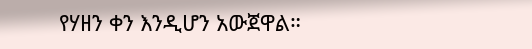የሃዘን ቀን እንዲሆን አውጀዋል።